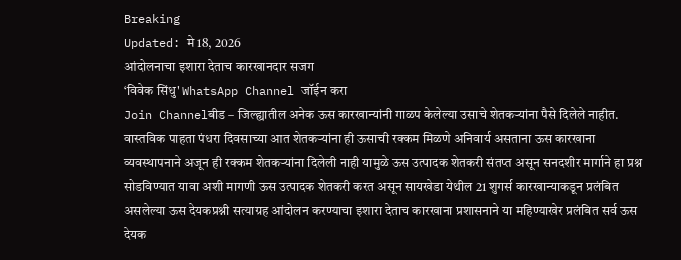Breaking
Updated: मे 18, 2026
आंदोलनाचा इशारा देताच कारखानदार सजग
‘विवेक सिंधु' WhatsApp Channel जॉईन करा
Join Channelबीड – जिल्ह्यातील अनेक ऊस कारखान्यांनी गाळप केलेल्या उसाचे शेतकऱ्यांना पैसे दिलेले नाहीत. वास्तविक पाहता पंधरा दिवसाच्या आत शेतकऱ्यांना ही ऊसाची रक्कम मिळणे अनिवार्य असताना ऊस कारखाना व्यवस्थापनाने अजून ही रक्कम शेतकऱ्यांना दिलेली नाही यामुळे ऊस उत्पादक शेतकरी संतप्त असून सनदशीर मार्गाने हा प्रश्न सोडविण्यात यावा अशी मागणी ऊस उत्पादक शेतकरी करत असून सायखेडा येथील 21 शुगर्स कारखान्याकडून प्रलंबित असलेल्या ऊस देयकप्रश्नी सत्याग्रह आंदोलन करण्याचा इशारा देताच कारखाना प्रशासनाने या महिण्याखेर प्रलंबित सर्व ऊस देयक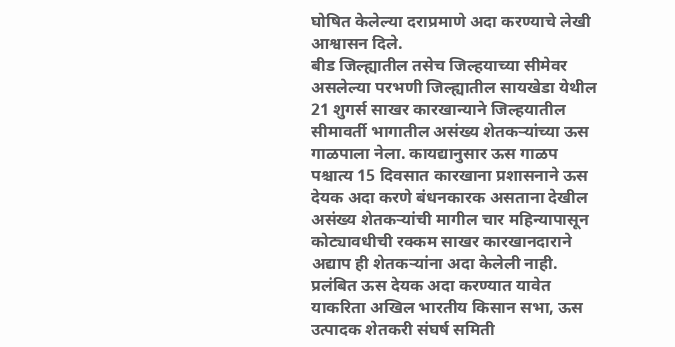घोषित केलेल्या दराप्रमाणे अदा करण्याचे लेखी आश्वासन दिले.
बीड जिल्ह्यातील तसेच जिल्हयाच्या सीमेवर असलेल्या परभणी जिल्ह्यातील सायखेडा येथील 21 शुगर्स साखर कारखान्याने जिल्हयातील सीमावर्ती भागातील असंख्य शेतकऱ्यांच्या ऊस गाळपाला नेला. कायद्यानुसार ऊस गाळप पश्चात्य 15 दिवसात कारखाना प्रशासनाने ऊस देयक अदा करणे बंधनकारक असताना देखील असंख्य शेतकऱ्यांची मागील चार महिन्यापासून कोट्यावधीची रक्कम साखर कारखानदाराने अद्याप ही शेतकऱ्यांना अदा केलेली नाही. प्रलंबित ऊस देयक अदा करण्यात यावेत याकरिता अखिल भारतीय किसान सभा, ऊस उत्पादक शेतकरी संघर्ष समिती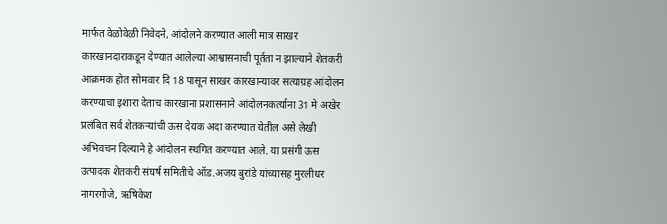मार्फत वेळोवेळी निवेदने, आंदोलने करण्यात आली मात्र साखर कारखानदाराकडून देण्यात आलेल्या आश्वासनाची पूर्तता न झाल्याने शेतकरी आक्रमक होत सोमवार दि 18 पासून साखर कारखान्यावर सत्याग्रह आंदोलन करण्याचा इशारा देताच कारखाना प्रशासनाने आंदोलनकर्त्याना 31 मे अखेर प्रलंबित सर्व शेतकऱ्यांची ऊस देयक अदा करण्यात येतील असे लेखी अभिवचन दिल्याने हे आंदोलन स्थगित करण्यात आले. या प्रसंगी ऊस उत्पादक शेतकरी संघर्ष समितीचे ऑड.अजय बुरांडे यांच्यासह मुरलीधर नागरगोजे, ऋषिकेश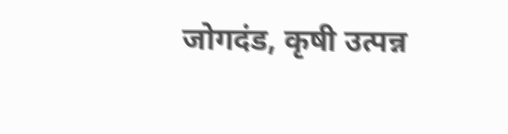जोगदंड, कृषी उत्पन्न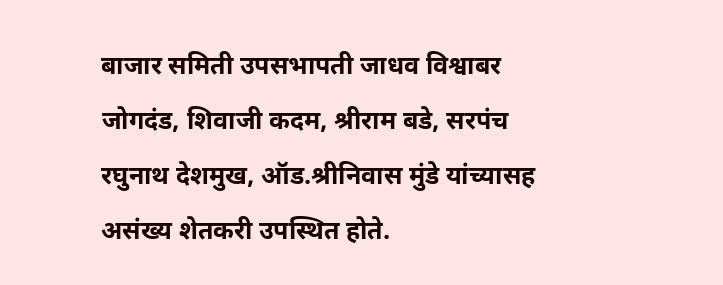बाजार समिती उपसभापती जाधव विश्वाबर जोगदंड, शिवाजी कदम, श्रीराम बडे, सरपंच रघुनाथ देशमुख, ऑड.श्रीनिवास मुंडे यांच्यासह असंख्य शेतकरी उपस्थित होते.